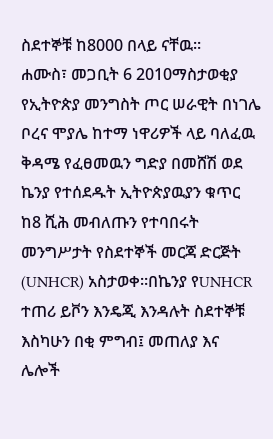ስደተኞቹ ከ8000 በላይ ናቸዉ።
ሐሙስ፣ መጋቢት 6 2010ማስታወቂያ
የኢትዮጵያ መንግስት ጦር ሠራዊት በነገሌ ቦረና ሞያሌ ከተማ ነዋሪዎች ላይ ባለፈዉ ቅዳሜ የፈፀመዉን ግድያ በመሸሽ ወደ ኬንያ የተሰደዱት ኢትዮጵያዉያን ቁጥር ከ8 ሺሕ መብለጡን የተባበሩት መንግሥታት የስደተኞች መርጃ ድርጅት (UNHCR) አስታወቀ።በኬንያ የUNHCR ተጠሪ ይቮን እንዴጂ እንዳሉት ስደተኞቹ እስካሁን በቂ ምግብ፤ መጠለያ እና ሌሎች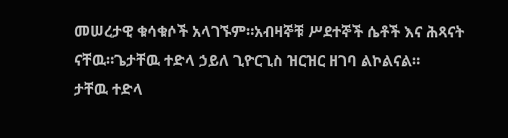መሠረታዊ ቁሳቁሶች አላገኙም።አብዛኞቹ ሥደተኞች ሴቶች እና ሕጻናት ናቸዉ።ጌታቸዉ ተድላ ኃይለ ጊዮርጊስ ዝርዝር ዘገባ ልኮልናል።
ታቸዉ ተድላ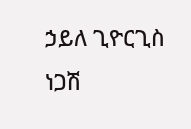ኃይለ ጊዮርጊስ
ነጋሽ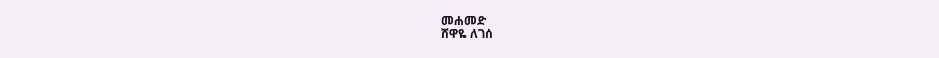መሐመድ
ሸዋዬ ለገሰ